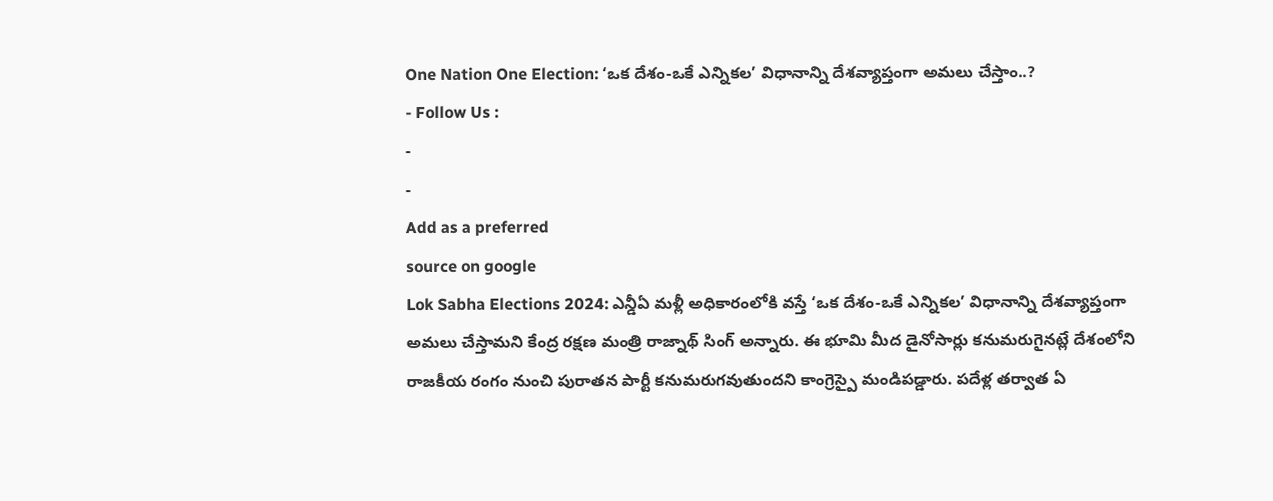One Nation One Election: ‘ఒక దేశం-ఒకే ఎన్నికల’ విధానాన్ని దేశవ్యాప్తంగా అమలు చేస్తాం..?
- Follow Us :
-
-
Add as a preferred
source on google
Lok Sabha Elections 2024: ఎన్డీఏ మళ్లీ అధికారంలోకి వస్తే ‘ఒక దేశం-ఒకే ఎన్నికల’ విధానాన్ని దేశవ్యాప్తంగా అమలు చేస్తామని కేంద్ర రక్షణ మంత్రి రాజ్నాథ్ సింగ్ అన్నారు. ఈ భూమి మీద డైనోసార్లు కనుమరుగైనట్లే దేశంలోని రాజకీయ రంగం నుంచి పురాతన పార్టీ కనుమరుగవుతుందని కాంగ్రెస్పై మండిపడ్డారు. పదేళ్ల తర్వాత ఏ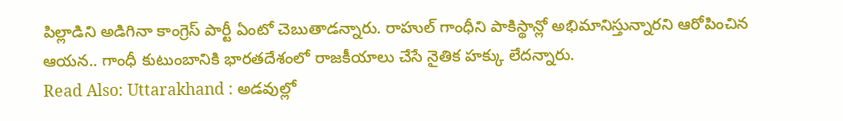పిల్లాడిని అడిగినా కాంగ్రెస్ పార్టీ ఏంటో చెబుతాడన్నారు. రాహుల్ గాంధీని పాకిస్థాన్లో అభిమానిస్తున్నారని ఆరోపించిన ఆయన.. గాంధీ కుటుంబానికి భారతదేశంలో రాజకీయాలు చేసే నైతిక హక్కు లేదన్నారు.
Read Also: Uttarakhand : అడవుల్లో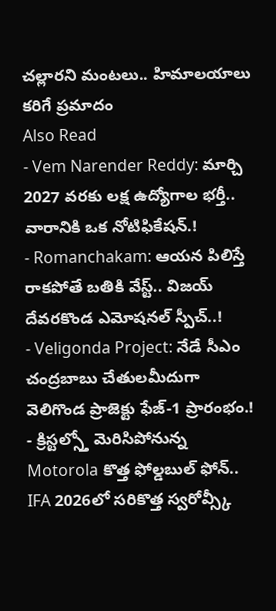చల్లారని మంటలు.. హిమాలయాలు కరిగే ప్రమాదం
Also Read
- Vem Narender Reddy: మార్చి 2027 వరకు లక్ష ఉద్యోగాల భర్తీ.. వారానికి ఒక నోటిఫికేషన్.!
- Romanchakam: ఆయన పిలిస్తే రాకపోతే బతికి వేస్ట్.. విజయ్ దేవరకొండ ఎమోషనల్ స్పీచ్..!
- Veligonda Project: నేడే సీఎం చంద్రబాబు చేతులమీదుగా వెలిగొండ ప్రాజెక్టు ఫేజ్-1 ప్రారంభం.!
- క్రిస్టల్స్తో మెరిసిపోనున్న Motorola కొత్త ఫోల్డబుల్ ఫోన్.. IFA 2026లో సరికొత్త స్వరోవ్స్కీ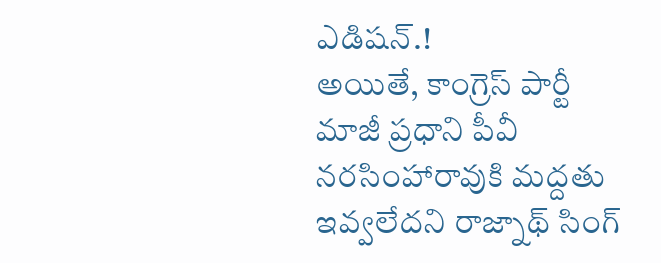ఎడిషన్.!
అయితే, కాంగ్రెస్ పార్టీ మాజీ ప్రధాని పీవీ నరసింహారావుకి మద్దతు ఇవ్వలేదని రాజ్నాథ్ సింగ్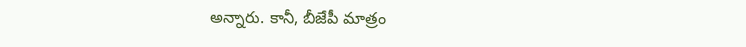అన్నారు. కానీ, బీజేపీ మాత్రం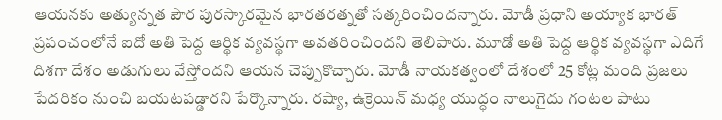ఆయనకు అత్యున్నత పౌర పురస్కారమైన భారతరత్నతో సత్కరించిందన్నారు. మోడీ ప్రధాని అయ్యాక భారత్ ప్రపంచంలోనే ఐదో అతి పెద్ద ఆర్థిక వ్యవస్థగా అవతరించిందని తెలిపారు. మూడో అతి పెద్ద ఆర్థిక వ్యవస్థగా ఎదిగే దిశగా దేశం అడుగులు వేస్తోందని ఆయన చెప్పుకొచ్చారు. మోడీ నాయకత్వంలో దేశంలో 25 కోట్ల మంది ప్రజలు పేదరికం నుంచి బయటపడ్డారని పేర్కొన్నారు. రష్యా, ఉక్రెయిన్ మధ్య యుద్ధం నాలుగైదు గంటల పాటు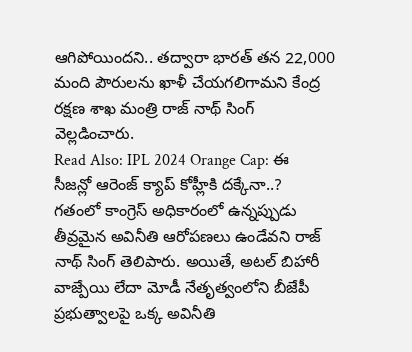ఆగిపోయిందని.. తద్వారా భారత్ తన 22,000 మంది పౌరులను ఖాళీ చేయగలిగామని కేంద్ర రక్షణ శాఖ మంత్రి రాజ్ నాథ్ సింగ్ వెల్లడించారు.
Read Also: IPL 2024 Orange Cap: ఈ సీజన్లో ఆరెంజ్ క్యాప్ కోహ్లీకి దక్కేనా..?
గతంలో కాంగ్రెస్ అధికారంలో ఉన్నప్పుడు తీవ్రమైన అవినీతి ఆరోపణలు ఉండేవని రాజ్ నాథ్ సింగ్ తెలిపారు. అయితే, అటల్ బిహారీ వాజ్పేయి లేదా మోడీ నేతృత్వంలోని బీజేపీ ప్రభుత్వాలపై ఒక్క అవినీతి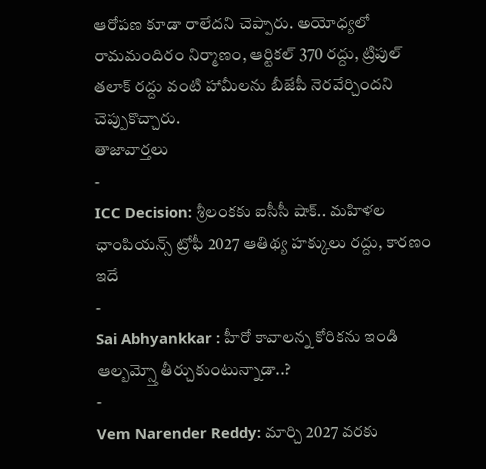ఆరోపణ కూడా రాలేదని చెప్పారు. అయోధ్యలో రామమందిరం నిర్మాణం, ఆర్టికల్ 370 రద్దు, ట్రిపుల్ తలాక్ రద్దు వంటి హామీలను బీజేపీ నెరవేర్చిందని చెప్పుకొచ్చారు.
తాజావార్తలు
-
ICC Decision: శ్రీలంకకు ఐసీసీ షాక్.. మహిళల ఛాంపియన్స్ ట్రోఫీ 2027 ఆతిథ్య హక్కులు రద్దు, కారణం ఇదే
-
Sai Abhyankkar : హీరో కావాలన్న కోరికను ఇండి ఆల్బమ్స్తో తీర్చుకుంటున్నాడా..?
-
Vem Narender Reddy: మార్చి 2027 వరకు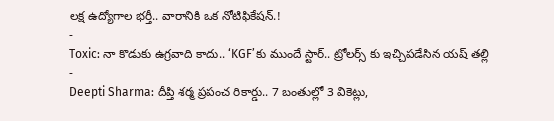లక్ష ఉద్యోగాల భర్తీ.. వారానికి ఒక నోటిఫికేషన్.!
-
Toxic: నా కొడుకు ఉగ్రవాది కాదు.. ‘KGF’కు ముందే స్టార్.. ట్రోలర్స్ కు ఇచ్చిపడేసిన యష్ తల్లి
-
Deepti Sharma: దీప్తి శర్మ ప్రపంచ రికార్డు.. 7 బంతుల్లో 3 వికెట్లు,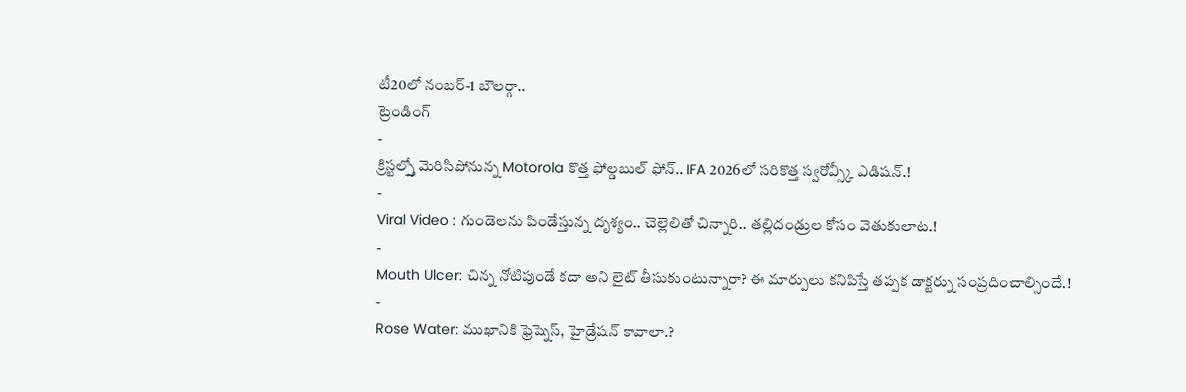టీ20లో నంబర్-1 బౌలర్గా..
ట్రెండింగ్
-
క్రిస్టల్స్తో మెరిసిపోనున్న Motorola కొత్త ఫోల్డబుల్ ఫోన్.. IFA 2026లో సరికొత్త స్వరోవ్స్కీ ఎడిషన్.!
-
Viral Video : గుండెలను పిండేస్తున్న దృశ్యం.. చెల్లెలితో చిన్నారి.. తల్లిదండ్రుల కోసం వెతుకులాట.!
-
Mouth Ulcer: చిన్న నోటిపుండే కదా అని లైట్ తీసుకుంటున్నారా? ఈ మార్పులు కనిపిస్తే తప్పక డాక్టర్ను సంప్రదించాల్సిందే.!
-
Rose Water: ముఖానికి ఫ్రెష్నెస్, హైడ్రేషన్ కావాలా.?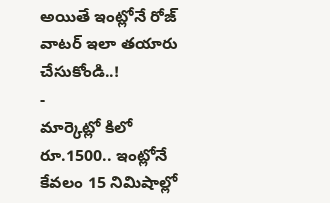అయితే ఇంట్లోనే రోజ్ వాటర్ ఇలా తయారు చేసుకోండి..!
-
మార్కెట్లో కిలో రూ.1500.. ఇంట్లోనే కేవలం 15 నిమిషాల్లో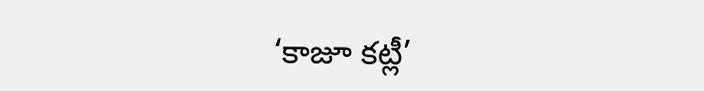‘కాజూ కట్లీ’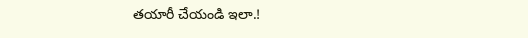తయారీ చేయండి ఇలా.!